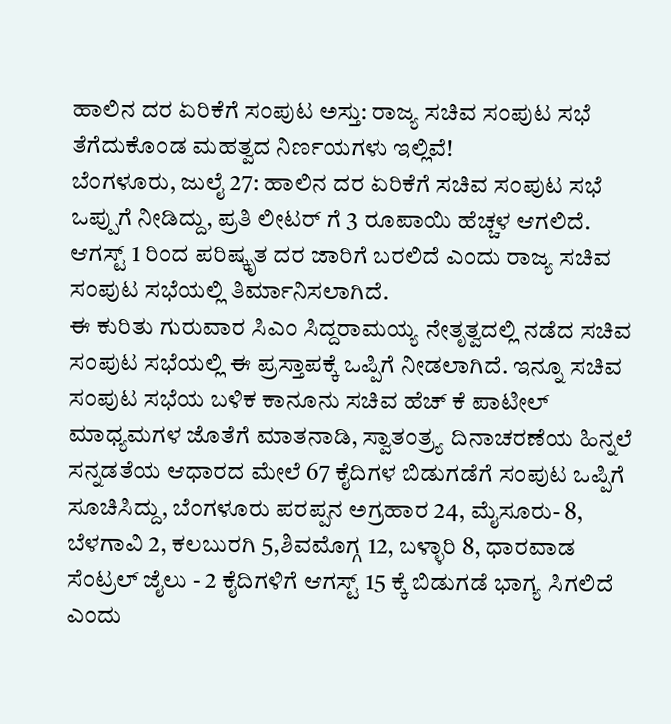ಹಾಲಿನ ದರ ಏರಿಕೆಗೆ ಸಂಪುಟ ಅಸ್ತು: ರಾಜ್ಯ ಸಚಿವ ಸಂಪುಟ ಸಭೆ ತೆಗೆದುಕೊಂಡ ಮಹತ್ವದ ನಿರ್ಣಯಗಳು ಇಲ್ಲಿವೆ!
ಬೆಂಗಳೂರು, ಜುಲೈ 27: ಹಾಲಿನ ದರ ಏರಿಕೆಗೆ ಸಚಿವ ಸಂಪುಟ ಸಭೆ ಒಪ್ಪುಗೆ ನೀಡಿದ್ದು, ಪ್ರತಿ ಲೀಟರ್ ಗೆ 3 ರೂಪಾಯಿ ಹೆಚ್ಚಳ ಆಗಲಿದೆ. ಆಗಸ್ಟ್ 1 ರಿಂದ ಪರಿಷ್ಕೃತ ದರ ಜಾರಿಗೆ ಬರಲಿದೆ ಎಂದು ರಾಜ್ಯ ಸಚಿವ ಸಂಪುಟ ಸಭೆಯಲ್ಲಿ ತಿರ್ಮಾನಿಸಲಾಗಿದೆ.
ಈ ಕುರಿತು ಗುರುವಾರ ಸಿಎಂ ಸಿದ್ದರಾಮಯ್ಯ ನೇತೃತ್ವದಲ್ಲಿ ನಡೆದ ಸಚಿವ ಸಂಪುಟ ಸಭೆಯಲ್ಲಿ ಈ ಪ್ರಸ್ತಾಪಕ್ಕೆ ಒಪ್ಪಿಗೆ ನೀಡಲಾಗಿದೆ. ಇನ್ನೂ ಸಚಿವ ಸಂಪುಟ ಸಭೆಯ ಬಳಿಕ ಕಾನೂನು ಸಚಿವ ಹೆಚ್ ಕೆ ಪಾಟೀಲ್ ಮಾಧ್ಯಮಗಳ ಜೊತೆಗೆ ಮಾತನಾಡಿ, ಸ್ವಾತಂತ್ರ್ಯ ದಿನಾಚರಣೆಯ ಹಿನ್ನಲೆ ಸನ್ನಡತೆಯ ಆಧಾರದ ಮೇಲೆ 67 ಕೈದಿಗಳ ಬಿಡುಗಡೆಗೆ ಸಂಪುಟ ಒಪ್ಪಿಗೆ ಸೂಚಿಸಿದ್ದು, ಬೆಂಗಳೂರು ಪರಪ್ಪನ ಅಗ್ರಹಾರ 24, ಮೈಸೂರು- 8, ಬೆಳಗಾವಿ 2, ಕಲಬುರಗಿ 5,ಶಿವಮೊಗ್ಗ 12, ಬಳ್ಳಾರಿ 8, ಧಾರವಾಡ ಸೆಂಟ್ರಲ್ ಜೈಲು - 2 ಕೈದಿಗಳಿಗೆ ಆಗಸ್ಟ್ 15 ಕ್ಕೆ ಬಿಡುಗಡೆ ಭಾಗ್ಯ ಸಿಗಲಿದೆ ಎಂದು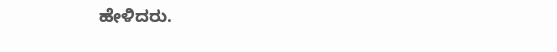ಹೇಳಿದರು.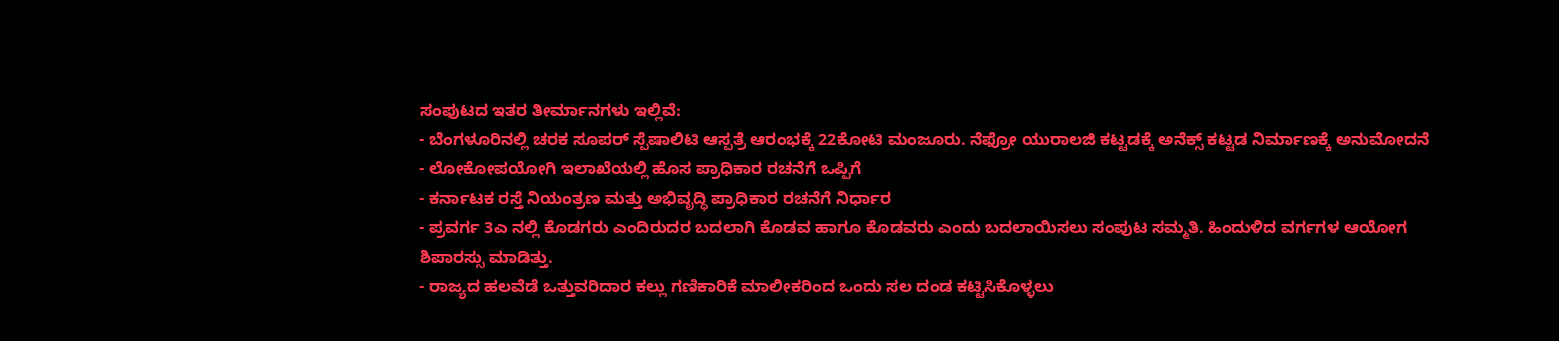ಸಂಪುಟದ ಇತರ ತೀರ್ಮಾನಗಳು ಇಲ್ಲಿವೆ:
- ಬೆಂಗಳೂರಿನಲ್ಲಿ ಚರಕ ಸೂಪರ್ ಸ್ಪೆಷಾಲಿಟಿ ಆಸ್ಪತ್ರೆ ಆರಂಭಕ್ಕೆ 22ಕೋಟಿ ಮಂಜೂರು. ನೆಫ್ರೋ ಯುರಾಲಜಿ ಕಟ್ಟಡಕ್ಕೆ ಅನೆಕ್ಸ್ ಕಟ್ಟಡ ನಿರ್ಮಾಣಕ್ಕೆ ಅನುಮೋದನೆ
- ಲೋಕೋಪಯೋಗಿ ಇಲಾಖೆಯಲ್ಲಿ ಹೊಸ ಪ್ರಾಧಿಕಾರ ರಚನೆಗೆ ಒಪ್ಪಿಗೆ
- ಕರ್ನಾಟಕ ರಸ್ತೆ ನಿಯಂತ್ರಣ ಮತ್ತು ಅಭಿವೃದ್ಧಿ ಪ್ರಾಧಿಕಾರ ರಚನೆಗೆ ನಿರ್ಧಾರ
- ಪ್ರವರ್ಗ 3ಎ ನಲ್ಲಿ ಕೊಡಗರು ಎಂದಿರುದರ ಬದಲಾಗಿ ಕೊಡವ ಹಾಗೂ ಕೊಡವರು ಎಂದು ಬದಲಾಯಿಸಲು ಸಂಪುಟ ಸಮ್ಮತಿ. ಹಿಂದುಳಿದ ವರ್ಗಗಳ ಆಯೋಗ ಶಿಪಾರಸ್ಸು ಮಾಡಿತ್ತು.
- ರಾಜ್ಯದ ಹಲವೆಡೆ ಒತ್ತುವರಿದಾರ ಕಲ್ಲು ಗಣಿಕಾರಿಕೆ ಮಾಲೀಕರಿಂದ ಒಂದು ಸಲ ದಂಡ ಕಟ್ಟಿಸಿಕೊಳ್ಳಲು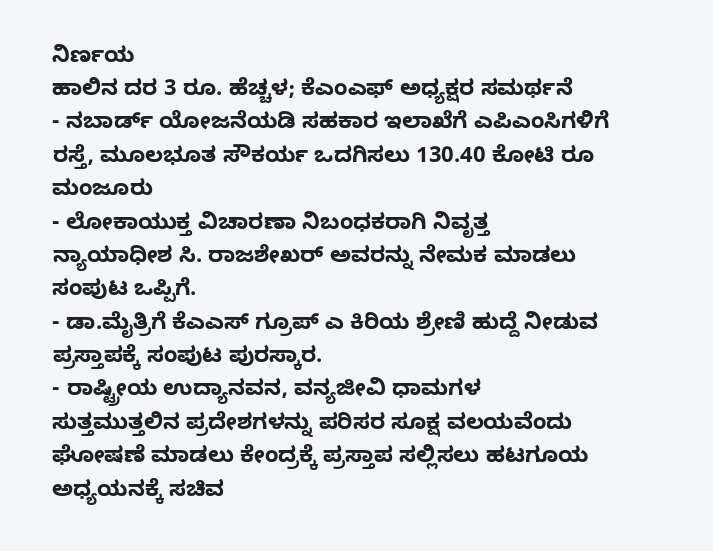ನಿರ್ಣಯ
ಹಾಲಿನ ದರ 3 ರೂ. ಹೆಚ್ಚಳ; ಕೆಎಂಎಫ್ ಅಧ್ಯಕ್ಷರ ಸಮರ್ಥನೆ
- ನಬಾರ್ಡ್ ಯೋಜನೆಯಡಿ ಸಹಕಾರ ಇಲಾಖೆಗೆ ಎಪಿಎಂಸಿಗಳಿಗೆ ರಸ್ತೆ, ಮೂಲಭೂತ ಸೌಕರ್ಯ ಒದಗಿಸಲು 130.40 ಕೋಟಿ ರೂ ಮಂಜೂರು
- ಲೋಕಾಯುಕ್ತ ವಿಚಾರಣಾ ನಿಬಂಧಕರಾಗಿ ನಿವೃತ್ತ ನ್ಯಾಯಾಧೀಶ ಸಿ. ರಾಜಶೇಖರ್ ಅವರನ್ನು ನೇಮಕ ಮಾಡಲು ಸಂಪುಟ ಒಪ್ಪಿಗೆ.
- ಡಾ.ಮೈತ್ರಿಗೆ ಕೆಎಎಸ್ ಗ್ರೂಪ್ ಎ ಕಿರಿಯ ಶ್ರೇಣಿ ಹುದ್ದೆ ನೀಡುವ ಪ್ರಸ್ತಾಪಕ್ಕೆ ಸಂಪುಟ ಪುರಸ್ಕಾರ.
- ರಾಷ್ಟ್ರೀಯ ಉದ್ಯಾನವನ, ವನ್ಯಜೀವಿ ಧಾಮಗಳ ಸುತ್ತಮುತ್ತಲಿನ ಪ್ರದೇಶಗಳನ್ನು ಪರಿಸರ ಸೂಕ್ಷ ವಲಯವೆಂದು ಘೋಷಣೆ ಮಾಡಲು ಕೇಂದ್ರಕ್ಕೆ ಪ್ರಸ್ತಾಪ ಸಲ್ಲಿಸಲು ಹಟಗೂಯ ಅಧ್ಯಯನಕ್ಕೆ ಸಚಿವ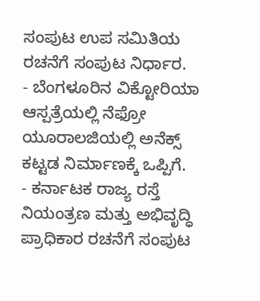ಸಂಪುಟ ಉಪ ಸಮಿತಿಯ ರಚನೆಗೆ ಸಂಪುಟ ನಿರ್ಧಾರ.
- ಬೆಂಗಳೂರಿನ ವಿಕ್ಟೋರಿಯಾ ಆಸ್ಪತ್ರೆಯಲ್ಲಿ ನೆಫ್ರೋ ಯೂರಾಲಜಿಯಲ್ಲಿ ಅನೆಕ್ಸ್ ಕಟ್ಟಡ ನಿರ್ಮಾಣಕ್ಕೆ ಒಪ್ಪಿಗೆ.
- ಕರ್ನಾಟಕ ರಾಜ್ಯ ರಸ್ತೆ ನಿಯಂತ್ರಣ ಮತ್ತು ಅಭಿವೃದ್ಧಿ ಪ್ರಾಧಿಕಾರ ರಚನೆಗೆ ಸಂಪುಟ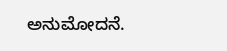ಅನುಮೋದನೆ.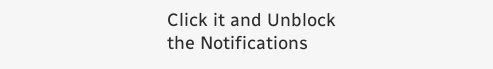Click it and Unblock the Notifications